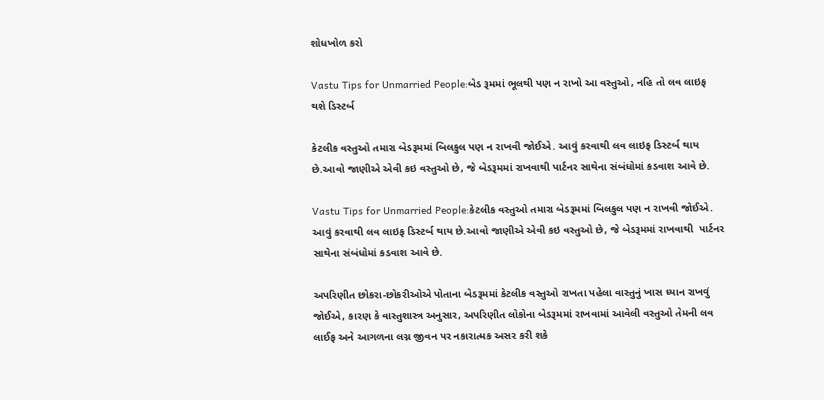શોધખોળ કરો

Vastu Tips for Unmarried People:બેડ રૂમમાં ભૂલથી પણ ન રાખો આ વસ્તુઓ, નહિ તો લવ લાઇફ થશે ડિસ્ટર્બ

કેટલીક વસ્તુઓ તમારા બેડરૂમમાં બિલકુલ પણ ન રાખવી જોઈએ. આવું કરવાથી લવ લાઇફ ડિસ્ટર્બ થાય છે.આવો જાણીએ એવી કઇ વસ્તુઓ છે, જે બેડરૂમમાં રાખવાથી પાર્ટનર સાથેના સંબંધોમાં કડવાશ આવે છે.

Vastu Tips for Unmarried People:કેટલીક વસ્તુઓ તમારા બેડરૂમમાં બિલકુલ પણ ન રાખવી જોઈએ.  આવું કરવાથી લવ લાઇફ ડિસ્ટર્બ થાય છે.આવો જાણીએ એવી કઇ વસ્તુઓ છે, જે બેડરૂમમાં રાખવાથી  પાર્ટનર સાથેના સંબંધોમાં કડવાશ આવે છે.

અપરિણીત છોકરા-છોકરીઓએ પોતાના બેડરૂમમાં કેટલીક વસ્તુઓ રાખતા પહેલા વાસ્તુનું ખાસ ધ્યાન રાખવું જોઈએ, કારણ કે વાસ્તુશાસ્ત્ર અનુસાર, અપરિણીત લોકોના બેડરૂમમાં રાખવામાં આવેલી વસ્તુઓ તેમની લવ લાઈફ અને આગળના લગ્ન જીવન પર નકારાત્મક અસર કરી શકે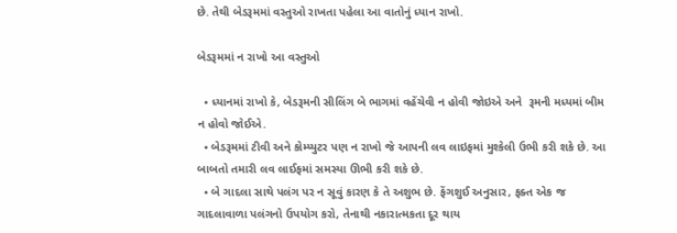છે. તેથી બેડરૂમમાં વસ્તુઓ રાખતા પહેલા આ વાતોનું ધ્યાન રાખો.

બેડરૂમમાં ન રાખો આ વસ્તુઓ

  • ધ્યાનમાં રાખો કે, બેડરૂમની સીલિંગ બે ભાગમાં વહેંચેવી ન હોવી જોઇએ અને  રૂમની મધ્યમાં બીમ ન હોવો જોઈએ.
  • બેડરૂમમાં ટીવી અને કોમ્પ્યુટર પણ ન રાખો જે આપની લવ લાઇફમાં મુશ્કેલી ઉભી કરી શકે છે. આ બાબતો તમારી લવ લાઈફમાં સમસ્યા ઊભી કરી શકે છે.
  • બે ગાદલા સાથે પલંગ પર ન સૂવું કારણ કે તે અશુભ છે. ફેંગશુઈ અનુસાર, ફક્ત એક જ ગાદલાવાળા પલંગનો ઉપયોગ કરો, તેનાથી નકારાત્મકતા દૂર થાય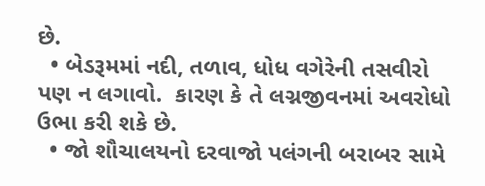છે.
  • બેડરૂમમાં નદી, તળાવ, ધોધ વગેરેની તસવીરો પણ ન લગાવો.  કારણ કે તે લગ્નજીવનમાં અવરોધો ઉભા કરી શકે છે.
  • જો શૌચાલયનો દરવાજો પલંગની બરાબર સામે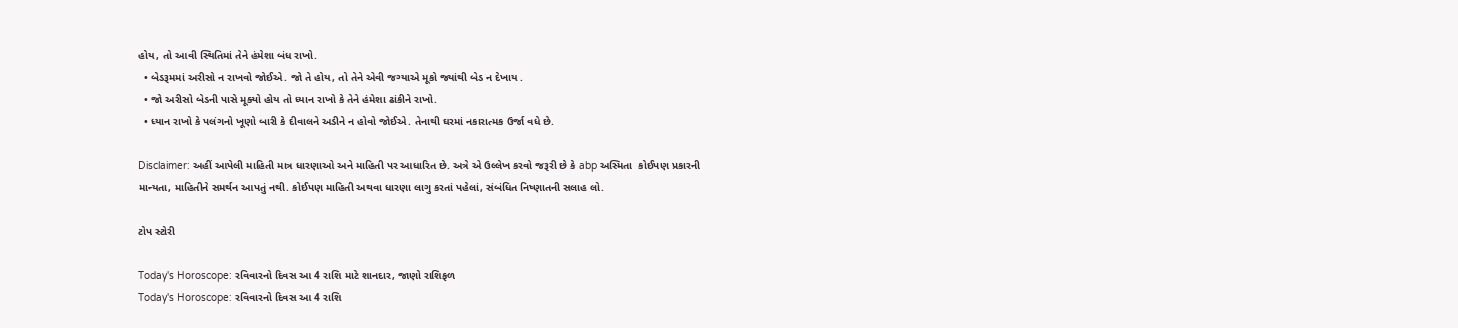હોય, તો આવી સ્થિતિમાં તેને હંમેશા બંધ રાખો.
  • બેડરૂમમાં અરીસો ન રાખવો જોઈએ. જો તે હોય, તો તેને એવી જગ્યાએ મૂકો જ્યાંથી બેડ ન દેખાય .
  • જો અરીસો બેડની પાસે મૂક્યો હોય તો ધ્યાન રાખો કે તેને હંમેશા ઢાંકીને રાખો.
  • ધ્યાન રાખો કે પલંગનો ખૂણો બારી કે દીવાલને અડીને ન હોવો જોઈએ. તેનાથી ઘરમાં નકારાત્મક ઉર્જા વધે છે.

Disclaimer: અહીં આપેલી માહિતી માત્ર ધારણાઓ અને માહિતી પર આધારિત છે. અત્રે એ ઉલ્લેખ કરવો જરૂરી છે કે abp અસ્મિતા  કોઈપણ પ્રકારની માન્યતા, માહિતીને સમર્થન આપતું નથી. કોઈપણ માહિતી અથવા ધારણા લાગુ કરતાં પહેલાં, સંબંધિત નિષ્ણાતની સલાહ લો.

ટોપ સ્ટોરી

Today's Horoscope: રવિવારનો દિવસ આ 4 રાશિ માટે શાનદાર, જાણો રાશિફળ
Today's Horoscope: રવિવારનો દિવસ આ 4 રાશિ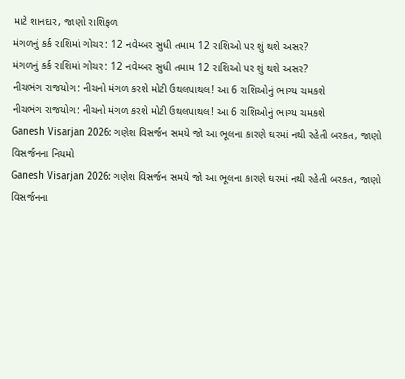માટે શાનદાર, જાણો રાશિફળ
મંગળનું કર્ક રાશિમાં ગોચર: 12 નવેમ્બર સુધી તમામ 12 રાશિઓ પર શું થશે અસર?
મંગળનું કર્ક રાશિમાં ગોચર: 12 નવેમ્બર સુધી તમામ 12 રાશિઓ પર શું થશે અસર?
નીચભંગ રાજયોગ: નીચનો મંગળ કરશે મોટી ઉથલપાથલ! આ 6 રાશિઓનું ભાગ્ય ચમકશે
નીચભંગ રાજયોગ: નીચનો મંગળ કરશે મોટી ઉથલપાથલ! આ 6 રાશિઓનું ભાગ્ય ચમકશે
Ganesh Visarjan 2026: ગણેશ વિસર્જન સમયે જો આ ભૂલના કારણે ઘરમાં નથી રહેતી બરકત, જાણો વિસર્જનના નિયમો
Ganesh Visarjan 2026: ગણેશ વિસર્જન સમયે જો આ ભૂલના કારણે ઘરમાં નથી રહેતી બરકત, જાણો વિસર્જનના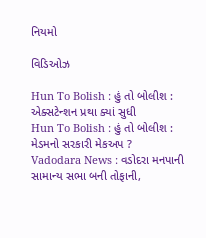નિયમો

વિડિઓઝ

Hun To Bolish : હું તો બોલીશ : એક્સટેન્શન પ્રથા ક્યાં સુધી
Hun To Bolish : હું તો બોલીશ : મેડમનો સરકારી મેકઅપ ?
Vadodara News : વડોદરા મનપાની સામાન્ય સભા બની તોફાની,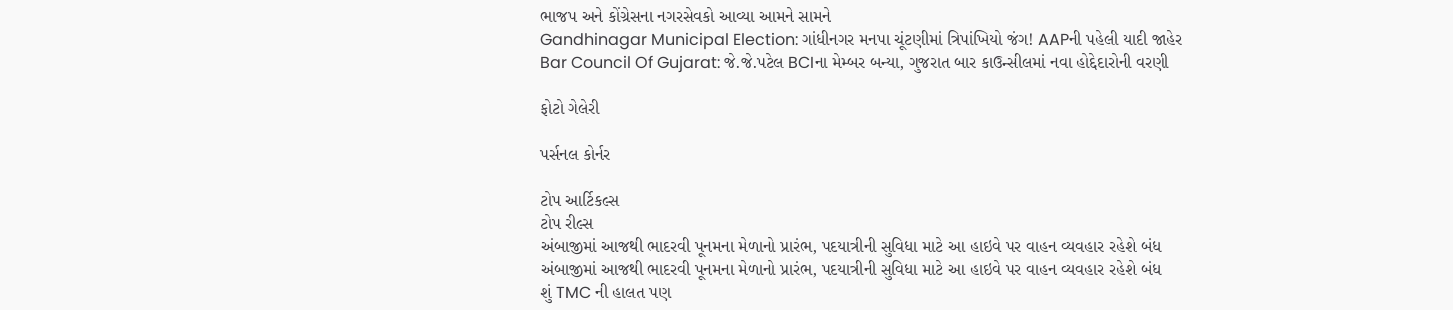ભાજપ અને કોંગ્રેસના નગરસેવકો આવ્યા આમને સામને
Gandhinagar Municipal Election: ગાંધીનગર મનપા ચૂંટણીમાં ત્રિપાંખિયો જંગ! AAPની પહેલી યાદી જાહેર
Bar Council Of Gujarat: જે.જે.પટેલ BCIના મેમ્બર બન્યા, ગુજરાત બાર કાઉન્સીલમાં નવા હોદ્દેદારોની વરણી

ફોટો ગેલેરી

પર્સનલ કોર્નર

ટોપ આર્ટિકલ્સ
ટોપ રીલ્સ
અંબાજીમાં આજથી ભાદરવી પૂનમના મેળાનો પ્રારંભ, પદયાત્રીની સુવિધા માટે આ હાઇવે પર વાહન વ્યવહાર રહેશે બંધ
અંબાજીમાં આજથી ભાદરવી પૂનમના મેળાનો પ્રારંભ, પદયાત્રીની સુવિધા માટે આ હાઇવે પર વાહન વ્યવહાર રહેશે બંધ
શું TMC ની હાલત પણ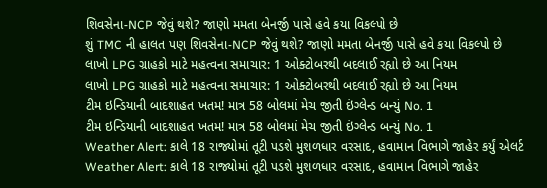શિવસેના-NCP જેવું થશે? જાણો મમતા બેનર્જી પાસે હવે કયા વિકલ્પો છે
શું TMC ની હાલત પણ શિવસેના-NCP જેવું થશે? જાણો મમતા બેનર્જી પાસે હવે કયા વિકલ્પો છે
લાખો LPG ગ્રાહકો માટે મહત્વના સમાચાર: 1 ઓક્ટોબરથી બદલાઈ રહ્યો છે આ નિયમ
લાખો LPG ગ્રાહકો માટે મહત્વના સમાચાર: 1 ઓક્ટોબરથી બદલાઈ રહ્યો છે આ નિયમ
ટીમ ઇન્ડિયાની બાદશાહત ખતમ! માત્ર 58 બોલમાં મેચ જીતી ઇંગ્લેન્ડ બન્યું No. 1
ટીમ ઇન્ડિયાની બાદશાહત ખતમ! માત્ર 58 બોલમાં મેચ જીતી ઇંગ્લેન્ડ બન્યું No. 1
Weather Alert: કાલે 18 રાજ્યોમાં તૂટી પડશે મુશળધાર વરસાદ, હવામાન વિભાગે જાહેર કર્યું એલર્ટ
Weather Alert: કાલે 18 રાજ્યોમાં તૂટી પડશે મુશળધાર વરસાદ, હવામાન વિભાગે જાહેર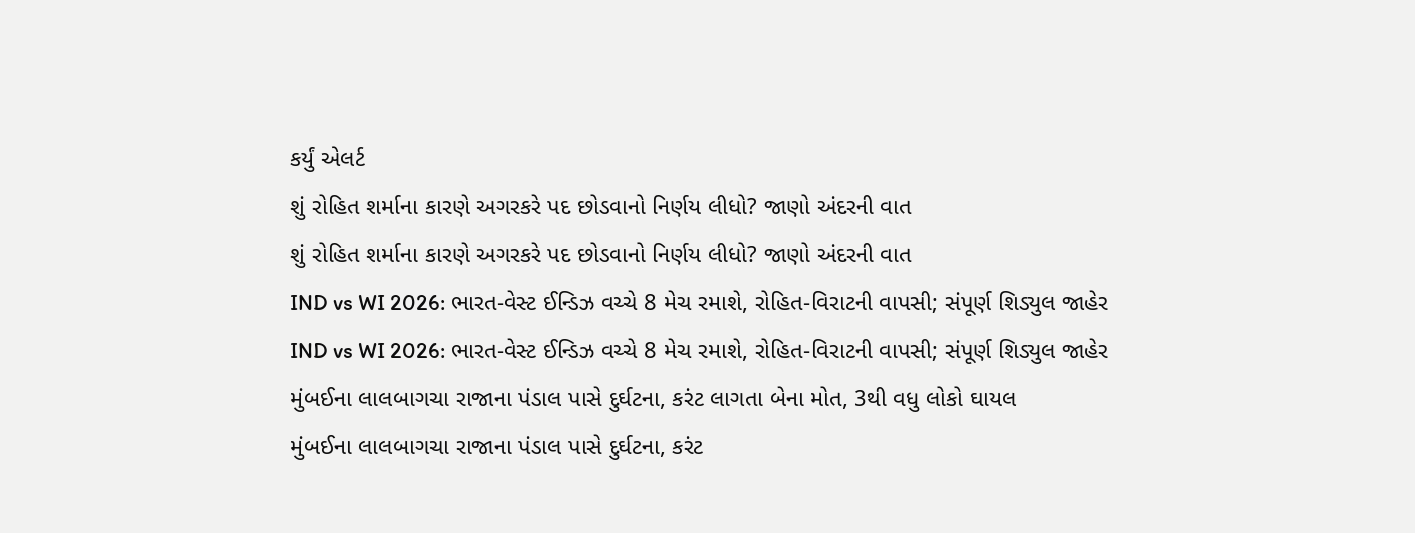કર્યું એલર્ટ
શું રોહિત શર્માના કારણે અગરકરે પદ છોડવાનો નિર્ણય લીધો? જાણો અંદરની વાત
શું રોહિત શર્માના કારણે અગરકરે પદ છોડવાનો નિર્ણય લીધો? જાણો અંદરની વાત
IND vs WI 2026: ભારત-વેસ્ટ ઈન્ડિઝ વચ્ચે 8 મેચ રમાશે, રોહિત-વિરાટની વાપસી; સંપૂર્ણ શિડ્યુલ જાહેર
IND vs WI 2026: ભારત-વેસ્ટ ઈન્ડિઝ વચ્ચે 8 મેચ રમાશે, રોહિત-વિરાટની વાપસી; સંપૂર્ણ શિડ્યુલ જાહેર
મુંબઈના લાલબાગચા રાજાના પંડાલ પાસે દુર્ઘટના, કરંટ લાગતા બેના મોત, 3થી વધુ લોકો ઘાયલ
મુંબઈના લાલબાગચા રાજાના પંડાલ પાસે દુર્ઘટના, કરંટ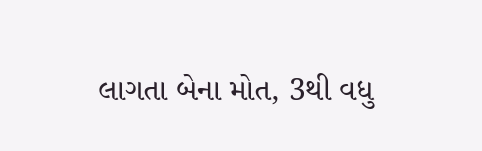લાગતા બેના મોત, 3થી વધુ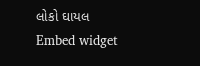લોકો ઘાયલ
Embed widget